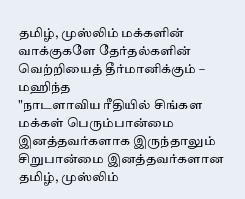தமிழ், முஸ்லிம் மக்களின் வாக்குகளே தேர்தல்களின் வெற்றியைத் தீர்மானிக்கும் – மஹிந்த
"நாடளாவிய ரீதியில் சிங்கள மக்கள் பெரும்பான்மை இனத்தவர்களாக இருந்தாலும் சிறுபான்மை இனத்தவர்களான தமிழ், முஸ்லிம்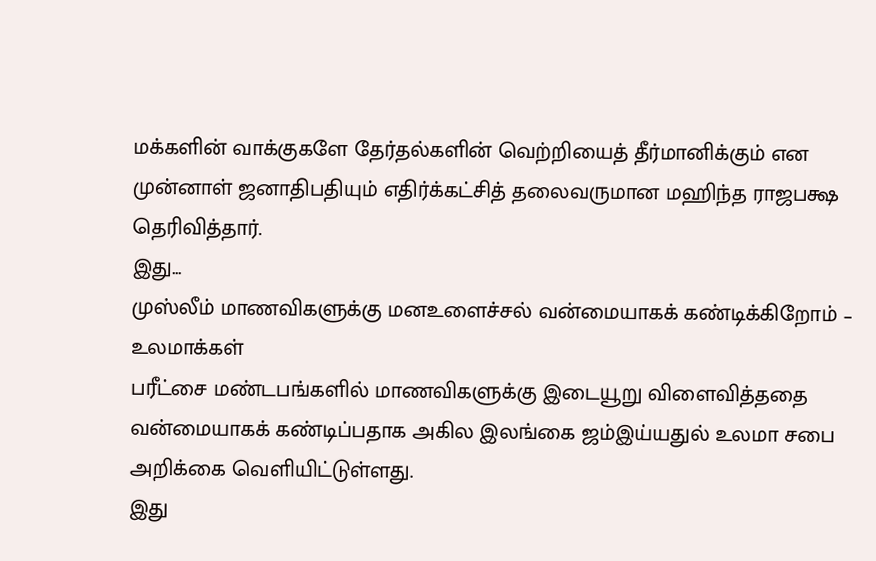மக்களின் வாக்குகளே தேர்தல்களின் வெற்றியைத் தீர்மானிக்கும் என முன்னாள் ஜனாதிபதியும் எதிர்க்கட்சித் தலைவருமான மஹிந்த ராஜபக்ஷ தெரிவித்தார்.
இது...
முஸ்லீம் மாணவிகளுக்கு மனஉளைச்சல் வன்மையாகக் கண்டிக்கிறோம் – உலமாக்கள்
பரீட்சை மண்டபங்களில் மாணவிகளுக்கு இடையூறு விளைவித்ததை வன்மையாகக் கண்டிப்பதாக அகில இலங்கை ஜம்இய்யதுல் உலமா சபை அறிக்கை வெளியிட்டுள்ளது.
இது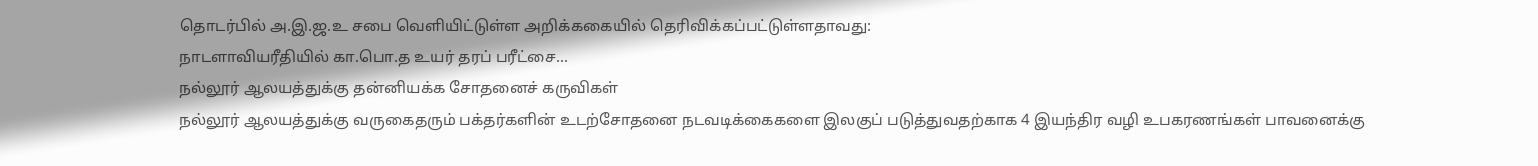தொடர்பில் அ.இ.ஜ.உ சபை வெளியிட்டுள்ள அறிக்ககையில் தெரிவிக்கப்பட்டுள்ளதாவது:
நாடளாவியரீதியில் கா.பொ.த உயர் தரப் பரீட்சை...
நல்லூர் ஆலயத்துக்கு தன்னியக்க சோதனைச் கருவிகள்
நல்லூர் ஆலயத்துக்கு வருகைதரும் பக்தர்களின் உடற்சோதனை நடவடிக்கைகளை இலகுப் படுத்துவதற்காக 4 இயந்திர வழி உபகரணங்கள் பாவனைக்கு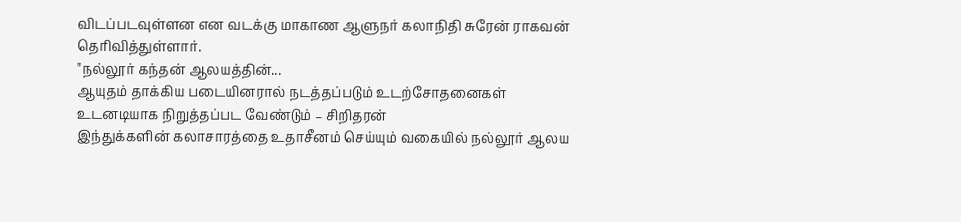விடப்படவுள்ளன என வடக்கு மாகாண ஆளுநர் கலாநிதி சுரேன் ராகவன் தெரிவித்துள்ளார்.
"நல்லூர் கந்தன் ஆலயத்தின்...
ஆயுதம் தாக்கிய படையினரால் நடத்தப்படும் உடற்சோதனைகள் உடனடியாக நிறுத்தப்பட வேண்டும் – சிறிதரன்
இந்துக்களின் கலாசாரத்தை உதாசீனம் செய்யும் வகையில் நல்லூர் ஆலய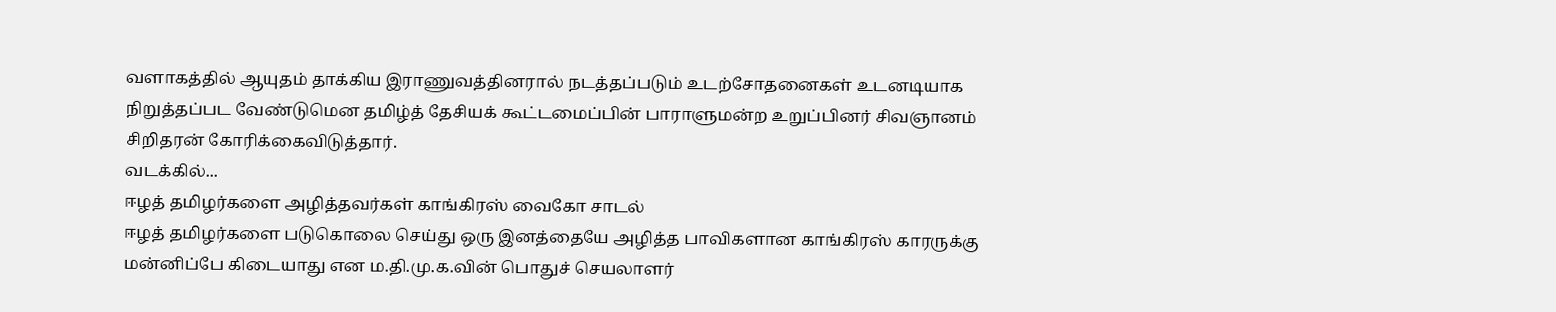வளாகத்தில் ஆயுதம் தாக்கிய இராணுவத்தினரால் நடத்தப்படும் உடற்சோதனைகள் உடனடியாக நிறுத்தப்பட வேண்டுமென தமிழ்த் தேசியக் கூட்டமைப்பின் பாராளுமன்ற உறுப்பினர் சிவஞானம் சிறிதரன் கோரிக்கைவிடுத்தார்.
வடக்கில்...
ஈழத் தமிழர்களை அழித்தவர்கள் காங்கிரஸ் வைகோ சாடல்
ஈழத் தமிழர்களை படுகொலை செய்து ஒரு இனத்தையே அழித்த பாவிகளான காங்கிரஸ் காரருக்கு மன்னிப்பே கிடையாது என ம.தி.மு.க.வின் பொதுச் செயலாளர்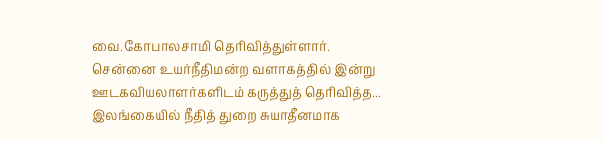வை.கோபாலசாமி தெரிவித்துள்ளார்.
சென்னை உயர்நீதிமன்ற வளாகத்தில் இன்று ஊடகவியலாளர்களிடம் கருத்துத் தெரிவித்த...
இலங்கையில் நீதித் துறை சுயாதீனமாக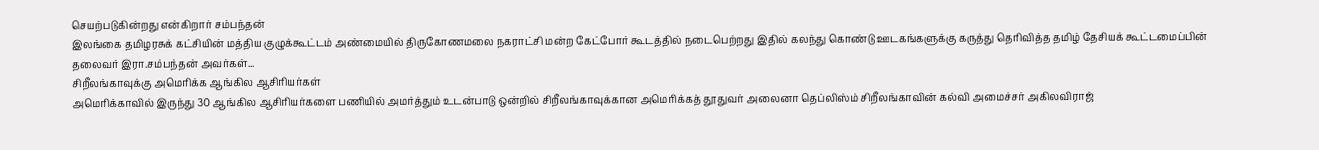செயற்படுகின்றது என்கிறார் சம்பந்தன்
இலங்கை தமிழரசுக் கட்சியின் மத்திய குழுக்கூட்டம் அண்மையில் திருகோணமலை நகராட்சி மன்ற கேட்போர் கூடத்தில் நடைபெற்றது இதில் கலந்து கொண்டு ஊடகங்களுக்கு கருத்து தெரிவித்த தமிழ் தேசியக் கூட்டமைப்பின் தலைவர் இரா.சம்பந்தன் அவர்கள்...
சிறீலங்காவுக்கு அமெரிக்க ஆங்கில ஆசிரியர்கள்
அமெரிக்காவில் இருந்து 30 ஆங்கில ஆசிரியர்களை பணியில் அமர்த்தும் உடன்பாடு ஒன்றில் சிறீலங்காவுக்கான அமெரிக்கத் தூதுவர் அலைனா தெப்லிஸ்ம் சிறீலங்காவின் கல்வி அமைச்சர் அகிலவிராஜ்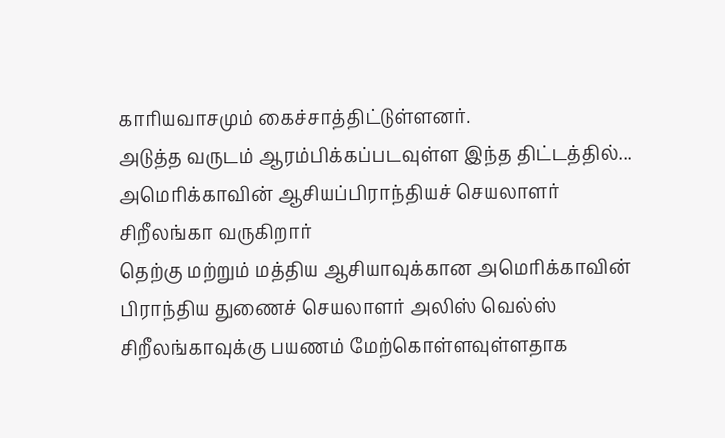காரியவாசமும் கைச்சாத்திட்டுள்ளனர்.
அடுத்த வருடம் ஆரம்பிக்கப்படவுள்ள இந்த திட்டத்தில்...
அமெரிக்காவின் ஆசியப்பிராந்தியச் செயலாளர் சிறீலங்கா வருகிறார்
தெற்கு மற்றும் மத்திய ஆசியாவுக்கான அமெரிக்காவின் பிராந்திய துணைச் செயலாளர் அலிஸ் வெல்ஸ் சிறீலங்காவுக்கு பயணம் மேற்கொள்ளவுள்ளதாக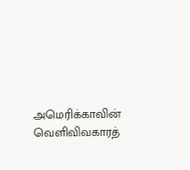அமெரிக்காவின் வெளிவிவகாரத்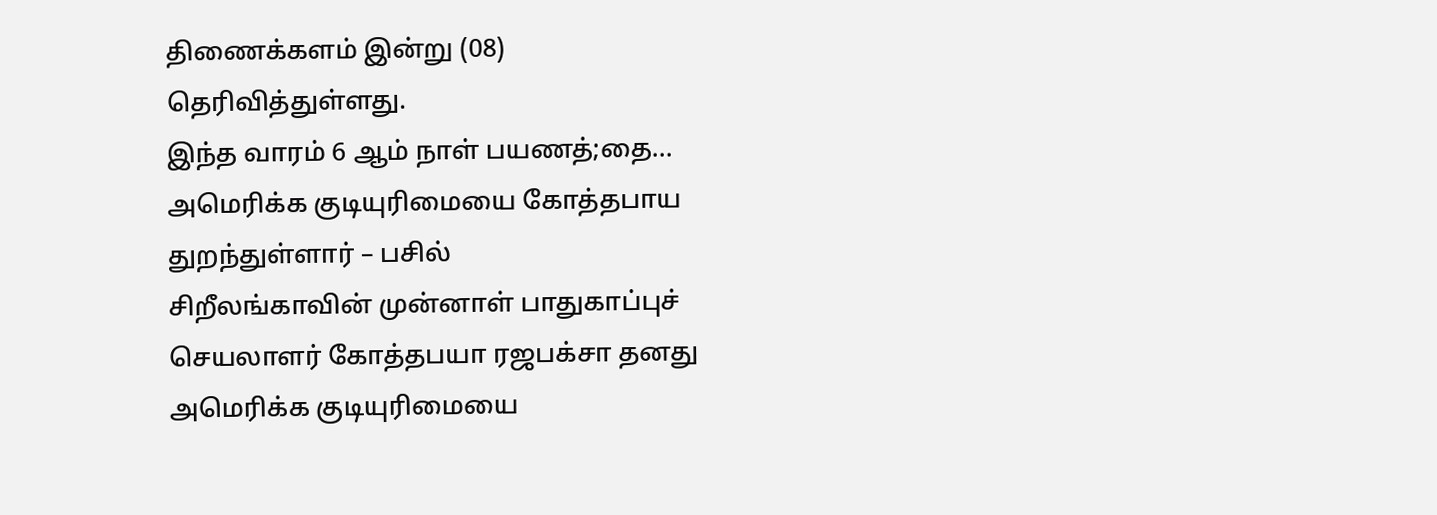திணைக்களம் இன்று (08) தெரிவித்துள்ளது.
இந்த வாரம் 6 ஆம் நாள் பயணத்;தை...
அமெரிக்க குடியுரிமையை கோத்தபாய துறந்துள்ளார் – பசில்
சிறீலங்காவின் முன்னாள் பாதுகாப்புச் செயலாளர் கோத்தபயா ரஜபக்சா தனது அமெரிக்க குடியுரிமையை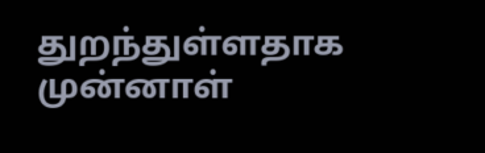துறந்துள்ளதாக முன்னாள்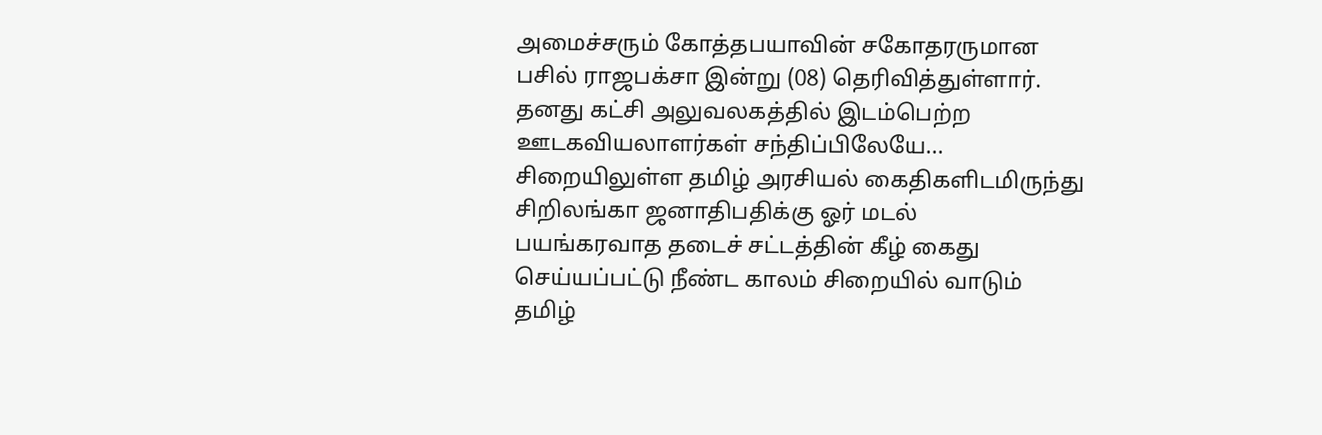அமைச்சரும் கோத்தபயாவின் சகோதரருமான பசில் ராஜபக்சா இன்று (08) தெரிவித்துள்ளார்.
தனது கட்சி அலுவலகத்தில் இடம்பெற்ற ஊடகவியலாளர்கள் சந்திப்பிலேயே...
சிறையிலுள்ள தமிழ் அரசியல் கைதிகளிடமிருந்து சிறிலங்கா ஜனாதிபதிக்கு ஓர் மடல்
பயங்கரவாத தடைச் சட்டத்தின் கீழ் கைது செய்யப்பட்டு நீண்ட காலம் சிறையில் வாடும் தமிழ்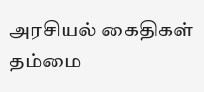அரசியல் கைதிகள் தம்மை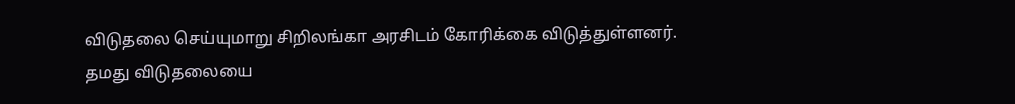விடுதலை செய்யுமாறு சிறிலங்கா அரசிடம் கோரிக்கை விடுத்துள்ளனர்.
தமது விடுதலையை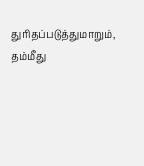துரிதப்படுத்துமாறும், தம்மீது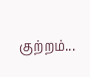குற்றம்...